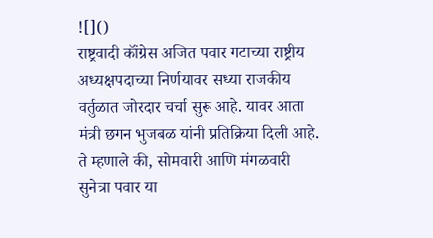![]()
राष्ट्रवादी कॉंग्रेस अजित पवार गटाच्या राष्ट्रीय अध्यक्षपदाच्या निर्णयावर सध्या राजकीय वर्तुळात जोरदार चर्चा सुरू आहे. यावर आता मंत्री छगन भुजबळ यांनी प्रतिक्रिया दिली आहे. ते म्हणाले की, सोमवारी आणि मंगळवारी सुनेत्रा पवार या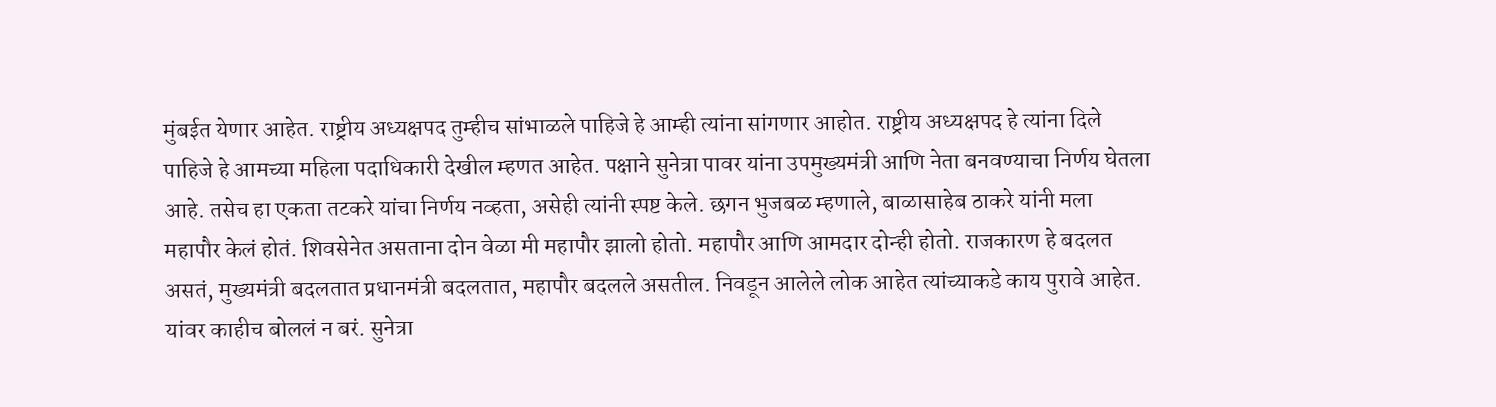मुंबईत येणार आहेत. राष्ट्रीय अध्यक्षपद तुम्हीच सांभाळले पाहिजे हे आम्ही त्यांना सांगणार आहोत. राष्ट्रीय अध्यक्षपद हे त्यांना दिले पाहिजे हे आमच्या महिला पदाधिकारी देखील म्हणत आहेत. पक्षाने सुनेत्रा पावर यांना उपमुख्यमंत्री आणि नेता बनवण्याचा निर्णय घेतला आहे. तसेच हा एकता तटकरे यांचा निर्णय नव्हता, असेही त्यांनी स्पष्ट केले. छगन भुजबळ म्हणाले, बाळासाहेब ठाकरे यांनी मला महापौर केलं होतं. शिवसेनेत असताना दोन वेळा मी महापौर झालो होतो. महापौर आणि आमदार दोन्ही होतो. राजकारण हे बदलत असतं, मुख्यमंत्री बदलतात प्रधानमंत्री बदलतात, महापौर बदलले असतील. निवडून आलेले लोक आहेत त्यांच्याकडे काय पुरावे आहेत. यांवर काहीच बोललं न बरं. सुनेत्रा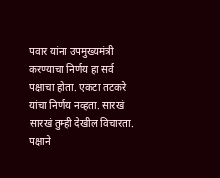पवार यांना उपमुख्यमंत्री करण्याचा निर्णय हा सर्व पक्षाचा होता. एकटा तटकरे यांचा निर्णय नव्हता. सारखं सारखं तुम्ही देखील विचारता. पक्षाने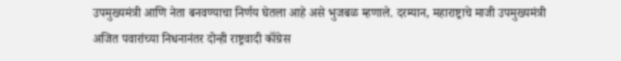उपमुख्यमंत्री आणि नेता बनवण्याचा निर्णय घेतला आहे असे भुजबळ म्हणाले. दरम्यान, महाराष्ट्राचे माजी उपमुख्यमंत्री अजित पवारांच्या निधनानंतर दोन्ही राष्ट्रवादी कॉंग्रेस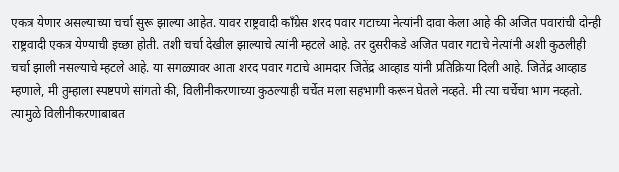एकत्र येणार असल्याच्या चर्चा सुरू झाल्या आहेत. यावर राष्ट्रवादी कॉंग्रेस शरद पवार गटाच्या नेत्यांनी दावा केला आहे की अजित पवारांची दोन्ही राष्ट्रवादी एकत्र येण्याची इच्छा होती. तशी चर्चा देखील झाल्याचे त्यांनी म्हटले आहे. तर दुसरीकडे अजित पवार गटाचे नेत्यांनी अशी कुठलीही चर्चा झाली नसल्याचे म्हटले आहे. या सगळ्यावर आता शरद पवार गटाचे आमदार जितेंद्र आव्हाड यांनी प्रतिक्रिया दिली आहे. जितेंद्र आव्हाड म्हणाले, मी तुम्हाला स्पष्टपणे सांगतो की, विलीनीकरणाच्या कुठल्याही चर्चेत मला सहभागी करून घेतले नव्हते. मी त्या चर्चेचा भाग नव्हतो. त्यामुळे विलीनीकरणाबाबत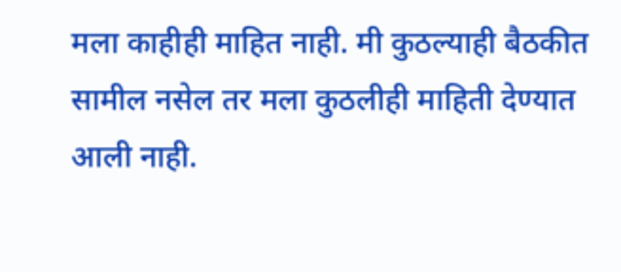मला काहीही माहित नाही. मी कुठल्याही बैठकीत सामील नसेल तर मला कुठलीही माहिती देण्यात आली नाही.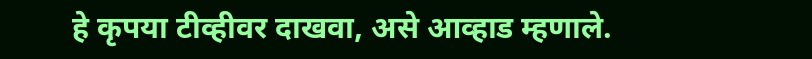हे कृपया टीव्हीवर दाखवा, असे आव्हाड म्हणाले.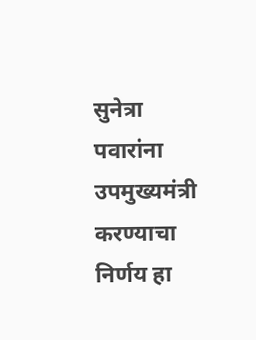सुनेत्रा पवारांना उपमुख्यमंत्री करण्याचा निर्णय हा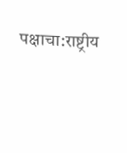पक्षाचा:राष्ट्रीय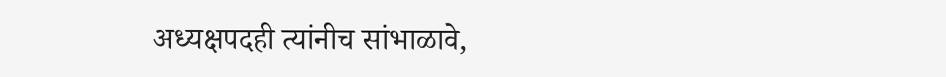अध्यक्षपदही त्यांनीच सांभाळावे,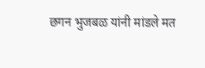छगन भुजबळ यांनी मांडले मत